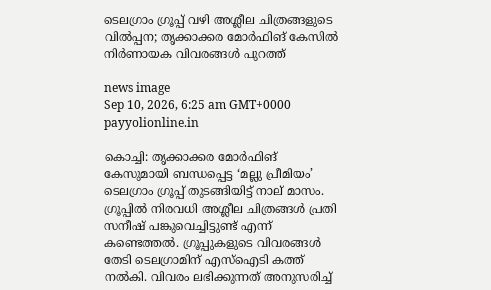ടെലഗ്രാം ഗ്രൂപ്പ് വഴി അശ്ലീല ചിത്രങ്ങളുടെ വിൽപ്പന; തൃക്കാക്കര മോർഫിങ് കേസിൽ നിർണായക വിവരങ്ങൾ പുറത്ത്

news image
Sep 10, 2026, 6:25 am GMT+0000 payyolionline.in

കൊച്ചി: തൃക്കാക്കര മോർഫിങ് കേസുമായി ബന്ധപ്പെട്ട ‘മല്ലു പ്രീമിയം’ ടെലഗ്രാം ഗ്രൂപ്പ്‌ തുടങ്ങിയിട്ട് നാല് മാസം. ഗ്രൂപ്പിൽ നിരവധി അശ്ലീല ചിത്രങ്ങൾ പ്രതി സനീഷ് പങ്കുവെച്ചിട്ടുണ്ട് എന്ന് കണ്ടെത്തൽ. ഗ്രൂപ്പുകളുടെ വിവരങ്ങൾ തേടി ടെലഗ്രാമിന് എസ്ഐടി കത്ത് നൽകി. വിവരം ലഭിക്കുന്നത് അനുസരിച്ച്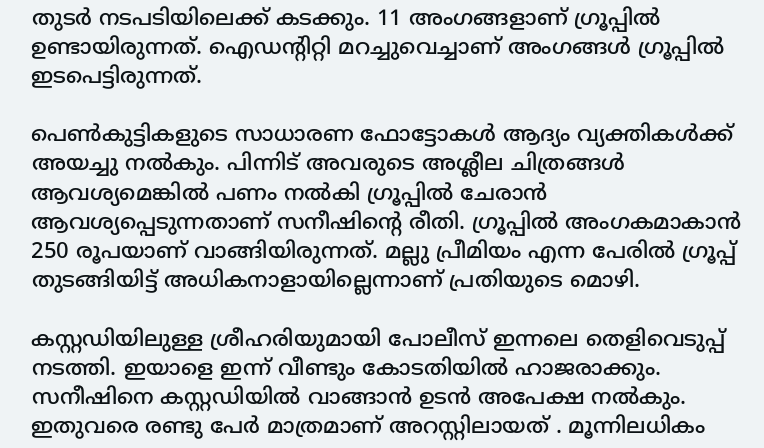തുടർ നടപടിയിലെക്ക് കടക്കും. 11 അംഗങ്ങളാണ് ഗ്രൂപ്പിൽ ഉണ്ടായിരുന്നത്. ഐഡന്റിറ്റി മറച്ചുവെച്ചാണ് അംഗങ്ങൾ ഗ്രൂപ്പിൽ ഇടപെട്ടിരുന്നത്.

പെൺകുട്ടികളുടെ സാധാരണ ഫോട്ടോകൾ ആദ്യം വ്യക്തികൾക്ക് അയച്ചു നൽകും. പിന്നിട് അവരുടെ അശ്ലീല ചിത്രങ്ങൾ ആവശ്യമെങ്കിൽ പണം നൽകി ഗ്രൂപ്പിൽ ചേരാൻ ആവശ്യപ്പെടുന്നതാണ് സനീഷിന്റെ രീതി. ഗ്രൂപ്പിൽ അംഗകമാകാൻ 250 രൂപയാണ് വാങ്ങിയിരുന്നത്. മല്ലു പ്രീമിയം എന്ന പേരിൽ ഗ്രൂപ്പ്‌ തുടങ്ങിയിട്ട് അധികനാളായില്ലെന്നാണ് പ്രതിയുടെ മൊഴി.

കസ്റ്റഡിയിലുള്ള ശ്രീഹരിയുമായി പോലീസ് ഇന്നലെ തെളിവെടുപ്പ് നടത്തി. ഇയാളെ ഇന്ന് വീണ്ടും കോടതിയിൽ ഹാജരാക്കും. സനീഷിനെ കസ്റ്റഡിയിൽ വാങ്ങാൻ ഉടൻ അപേക്ഷ നൽകും. ഇതുവരെ രണ്ടു പേർ മാത്രമാണ് അറസ്റ്റിലായത് . മൂന്നിലധികം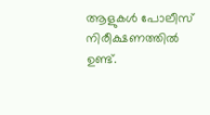ആളുകൾ പോലീസ് നിരീക്ഷണത്തിൽ ഉണ്ട്.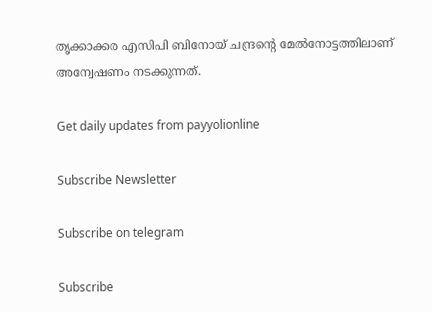തൃക്കാക്കര എസിപി ബിനോയ് ചന്ദ്രന്റെ മേൽനോട്ടത്തിലാണ് അന്വേഷണം നടക്കുന്നത്.

Get daily updates from payyolionline

Subscribe Newsletter

Subscribe on telegram

Subscribe